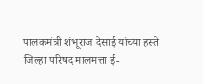पालकमंत्री शंभूराज देसाई यांच्या हस्ते जिल्हा परिषद मालमत्ता ई-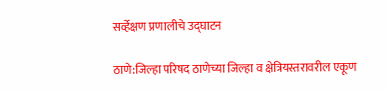सर्व्हेक्षण प्रणालीचे उद्घाटन

ठाणे:जिल्हा परिषद ठाणेच्या जिल्हा व क्षेत्रियस्तरावरील एकूण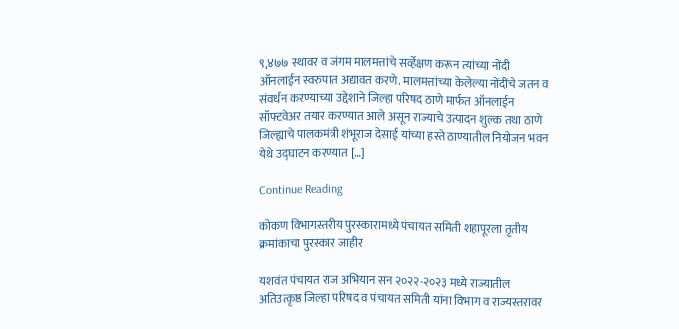९,४७७ स्थावर व जंगम मालमत्तांचे सर्व्हेक्षण करून त्यांच्या नोंदी ऑनलाईन स्वरुपात अद्यावत करणे. मालमत्तांच्या केलेल्या नोंदींचे जतन व संवर्धन करण्याच्या उद्देशाने जिल्हा परिषद ठाणे मार्फत ऑनलाईन सॉफ्टवेअर तयार करण्यात आले असून राज्याचे उत्पादन शुल्क तथा ठाणे जिल्ह्याचे पालकमंत्री शंभूराज देसाई यांच्या हस्ते ठाण्यातील नियोजन भवन येथे उद्घाटन करण्यात […]

Continue Reading

कोकण विभागस्तरीय पुरस्कारामध्ये पंचायत समिती शहापूरला तृतीय क्रमांकाचा पुरस्कार जाहीर

यशवंत पंचायत राज अभियान सन २०२२-२०२३ मध्ये राज्यातील अतिउत्कृष्ठ जिल्हा परिषद व पंचायत समिती यांना विभाग व राज्यस्तरावर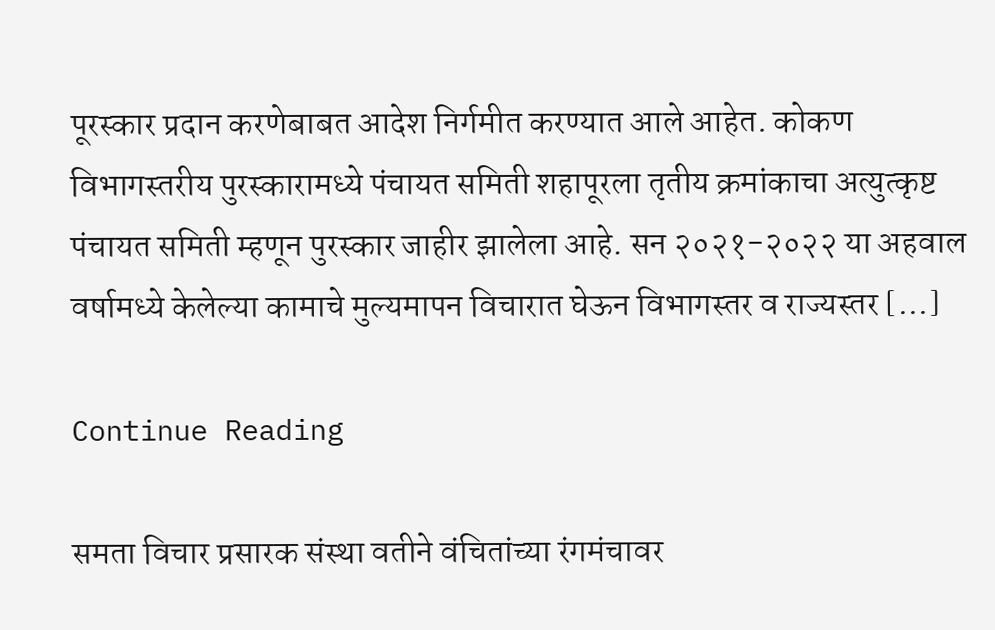पूरस्कार प्रदान करणेबाबत आदेश निर्गमीत करण्यात आले आहेत. कोकण विभागस्तरीय पुरस्कारामध्ये पंचायत समिती शहापूरला तृतीय क्रमांकाचा अत्युत्कृष्ट पंचायत समिती म्हणून पुरस्कार जाहीर झालेला आहे. सन २०२१-२०२२ या अहवाल वर्षामध्ये केलेल्या कामाचे मुल्यमापन विचारात घेऊन विभागस्तर व राज्यस्तर […]

Continue Reading

समता विचार प्रसारक संस्था वतीने वंचितांच्या रंगमंचावर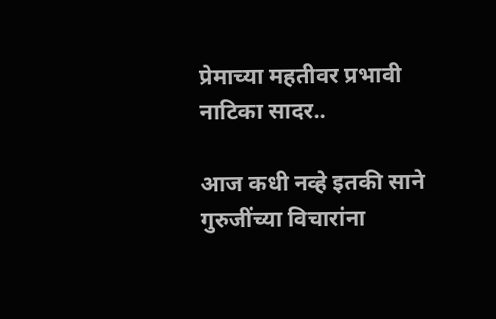प्रेमाच्या महतीवर प्रभावी नाटिका सादर..

आज कधी नव्हे इतकी साने गुरुजींच्या विचारांना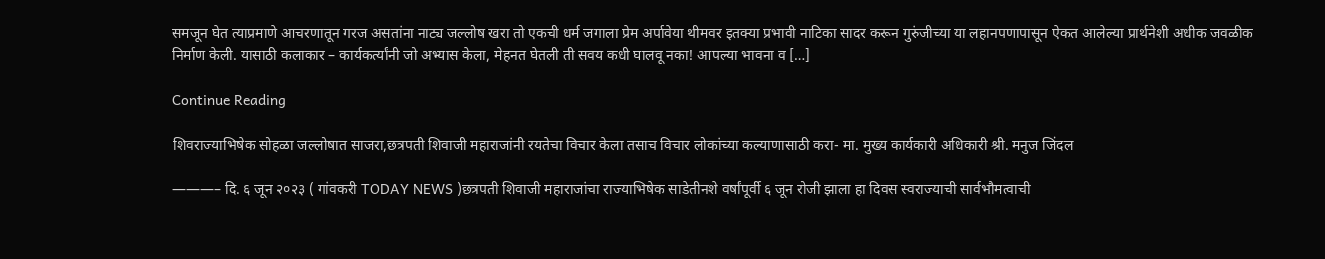समजून घेत त्याप्रमाणे आचरणातून गरज असतांना नाट्य जल्लोष खरा तो एकची धर्म जगाला प्रेम अर्पावेया थीमवर इतक्या प्रभावी नाटिका सादर करून गुरुंजीच्या या लहानपणापासून ऐकत आलेल्या प्रार्थनेशी अधीक जवळीक निर्माण केली. यासाठी कलाकार – कार्यकर्त्यांनी जो अभ्यास केला, मेहनत घेतली ती सवय कधी घालवू नका! आपल्या भावना व […]

Continue Reading

शिवराज्याभिषेक सोहळा जल्लोषात साजरा,छत्रपती शिवाजी महाराजांनी रयतेचा विचार केला तसाच विचार लोकांच्या कल्याणासाठी करा- मा. मुख्य कार्यकारी अधिकारी श्री. मनुज जिंदल

———– दि. ६ जून २०२३ ( गांवकरी TODAY NEWS )छत्रपती शिवाजी महाराजांचा राज्याभिषेक साडेतीनशे वर्षांपूर्वी ६ जून रोजी झाला हा दिवस स्वराज्याची सार्वभौमत्वाची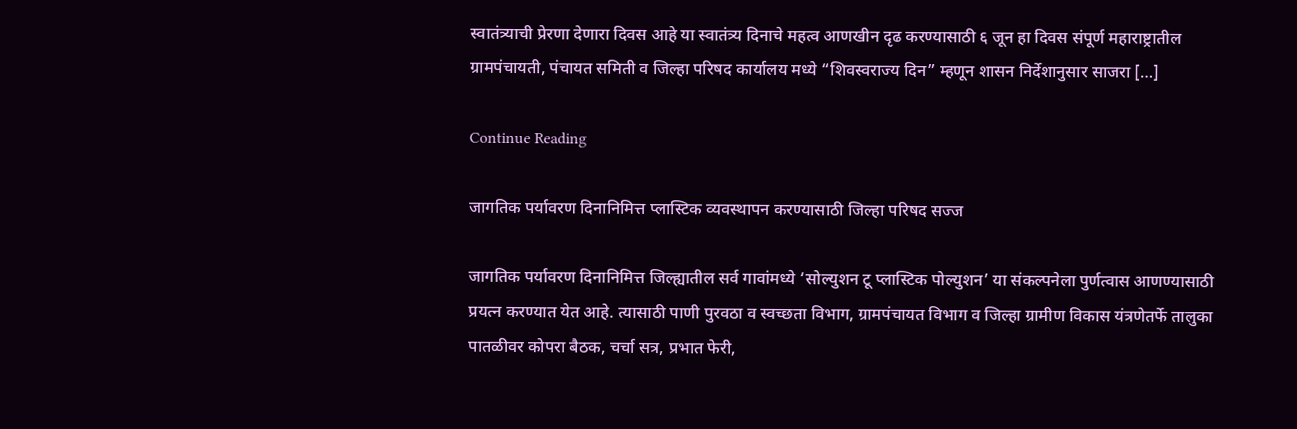स्वातंत्र्याची प्रेरणा देणारा दिवस आहे या स्वातंत्र्य दिनाचे महत्व आणखीन दृढ करण्यासाठी ६ जून हा दिवस संपूर्ण महाराष्ट्रातील ग्रामपंचायती, पंचायत समिती व जिल्हा परिषद कार्यालय मध्ये “शिवस्वराज्य दिन” म्हणून शासन निर्देशानुसार साजरा […]

Continue Reading

जागतिक पर्यावरण दिनानिमित्त प्लास्टिक व्यवस्थापन करण्यासाठी जिल्हा परिषद सज्ज

जागतिक पर्यावरण दिनानिमित्त जिल्ह्यातील सर्व गावांमध्ये ‘सोल्युशन टू प्लास्टिक पोल्युशन’ या संकल्पनेला पुर्णत्वास आणण्यासाठी प्रयत्न करण्यात येत आहे. त्यासाठी पाणी पुरवठा व स्वच्छता विभाग, ग्रामपंचायत विभाग व जिल्हा ग्रामीण विकास यंत्रणेतर्फे तालुका पातळीवर कोपरा बैठक, चर्चा सत्र, प्रभात फेरी,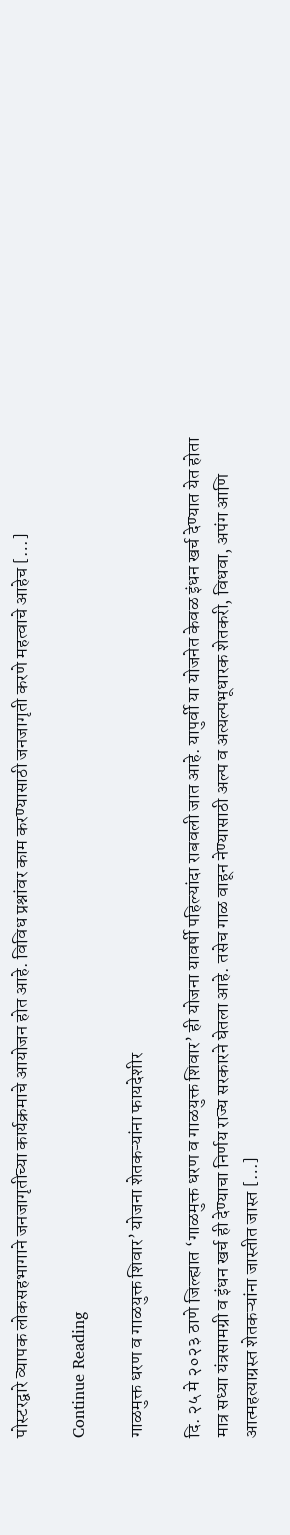पोस्टरद्वारे व्यापक लोकसहभागाने जनजागृतीच्या कार्यक्रमाचे आयोजन होत आहे. विविध प्रश्नांवर काम करण्यासाठी जनजागृती करणे महत्वाचे आहेच […]

Continue Reading

गाळमुक्त धरण व गाळयुक्त शिवार’ योजना शेतकऱ्यांना फायदेशीर

दि. २५ मे २०२३ ठाणे जिल्ह्यात ‘गाळमुक्त धरण व गाळयुक्त शिवार’ ही योजना यावर्षी पहिल्यांदा राबवली जात आहे. यापुर्वी या योजनेत केवळ इंधन खर्च देण्यात येत होता मात्र सध्या यंत्रसामग्री व इंधन खर्च ही देण्याचा निर्णय राज्य सरकारने घेतला आहे. तसेच गाळ वाहून नेण्यासाठी अल्प व अत्यल्पभूधारक शेतकरी, विधवा, अपंग आणि आत्महत्याग्रस्त शेतकऱ्यांना जास्तीत जास्त […]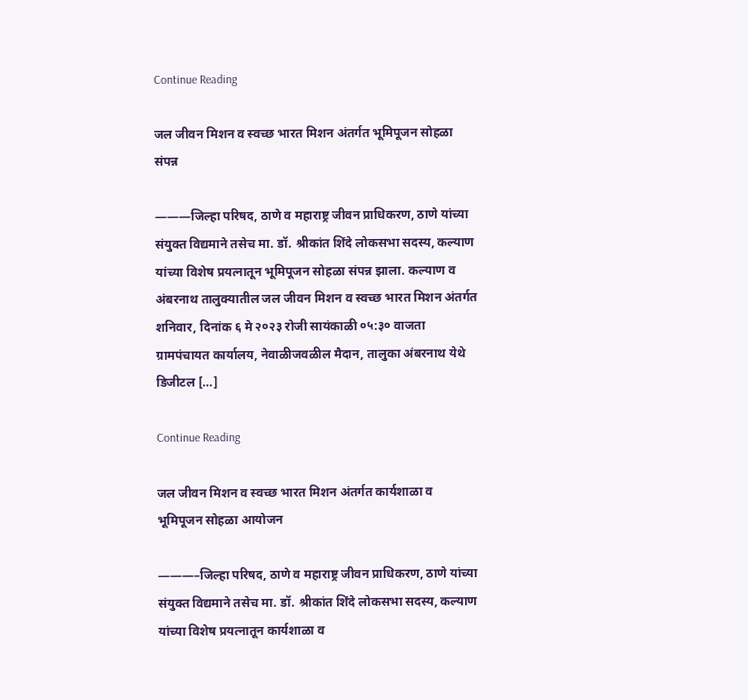Continue Reading

जल जीवन मिशन व स्वच्छ भारत मिशन अंतर्गत भूमिपूजन सोहळा संपन्न

———जिल्हा परिषद, ठाणे व महाराष्ट्र जीवन प्राधिकरण, ठाणे यांच्या संयुक्त विद्यमाने तसेच मा. डॉ. श्रीकांत शिंदे लोकसभा सदस्य, कल्याण यांच्या विशेष प्रयत्नातून भूमिपूजन सोहळा संपन्न झाला. कल्याण व अंबरनाथ तालुक्यातील जल जीवन मिशन व स्वच्छ भारत मिशन अंतर्गत शनिवार, दिनांक ६ मे २०२३ रोजी सायंकाळी ०५:३० वाजता ग्रामपंचायत कार्यालय, नेवाळीजवळील मैदान, तालुका अंबरनाथ येथे डिजीटल […]

Continue Reading

जल जीवन मिशन व स्वच्छ भारत मिशन अंतर्गत कार्यशाळा व भूमिपूजन सोहळा आयोजन

———–जिल्हा परिषद, ठाणे व महाराष्ट्र जीवन प्राधिकरण, ठाणे यांच्या संयुक्त विद्यमाने तसेच मा. डॉ. श्रीकांत शिंदे लोकसभा सदस्य, कल्याण यांच्या विशेष प्रयत्नातून कार्यशाळा व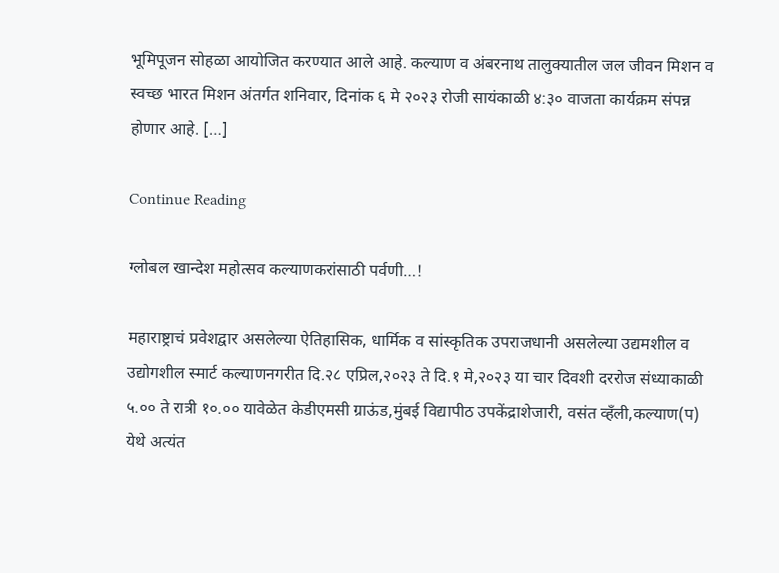भूमिपूजन सोहळा आयोजित करण्यात आले आहे. कल्याण व अंबरनाथ तालुक्यातील जल जीवन मिशन व स्वच्छ भारत मिशन अंतर्गत शनिवार, दिनांक ६ मे २०२३ रोजी सायंकाळी ४:३० वाजता कार्यक्रम संपन्न होणार आहे. […]

Continue Reading

ग्लोबल खान्देश महोत्सव कल्याणकरांसाठी पर्वणी…!

महाराष्ट्राचं प्रवेशद्वार असलेल्या ऐतिहासिक, धार्मिक व सांस्कृतिक उपराजधानी असलेल्या उद्यमशील व उद्योगशील स्मार्ट कल्याणनगरीत दि.२८ एप्रिल,२०२३ ते दि.१ मे,२०२३ या चार दिवशी दररोज संध्याकाळी ५.०० ते रात्री १०.०० यावेळेत केडीएमसी ग्राऊंड,मुंबई विद्यापीठ उपकेंद्राशेजारी, वसंत व्हँली,कल्याण(प) येथे अत्यंत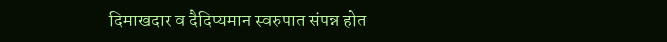दिमाखदार व दैदिप्यमान स्वरुपात संपन्न होत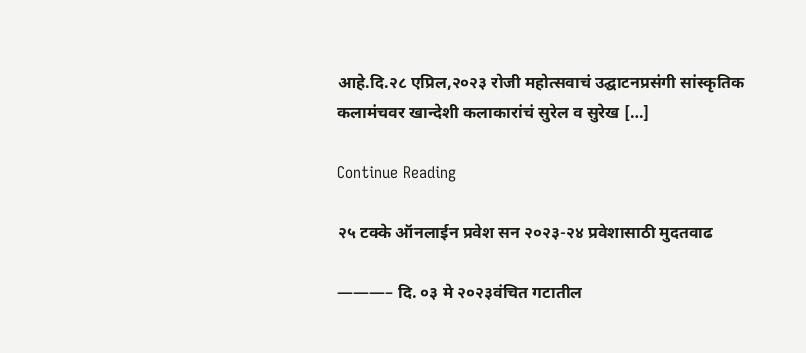आहे.दि.२८ एप्रिल,२०२३ रोजी महोत्सवाचं उद्घाटनप्रसंगी सांस्कृतिक कलामंचवर खान्देशी कलाकारांचं सुरेल व सुरेख […]

Continue Reading

२५ टक्के ऑनलाईन प्रवेश सन २०२३-२४ प्रवेशासाठी मुदतवाढ

———– दि. ०३ मे २०२३वंचित गटातील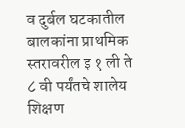व दुर्बल घटकातील बालकांना प्राथमिक स्तरावरील इ १ ली ते ८ वी पर्यंतचे शालेय शिक्षण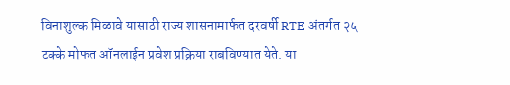विनाशुल्क मिळावे यासाठी राज्य शासनामार्फत दरवर्षी RTE अंतर्गत २५ टक्के मोफत ऑनलाईन प्रवेश प्रक्रिया राबविण्यात येते. या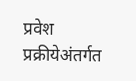प्रवेश प्रक्रीयेअंतर्गत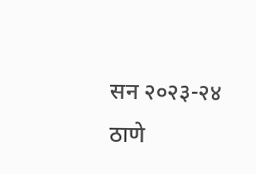सन २०२३-२४ ठाणे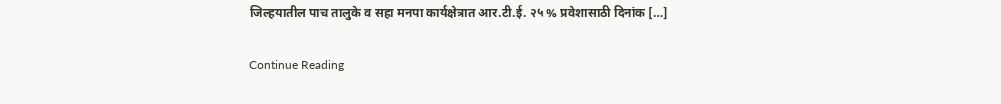जिल्हयातील पाच तालुके व सहा मनपा कार्यक्षेत्रात आर.टी.ई. २५ % प्रवेशासाठी दिनांक […]

Continue Reading